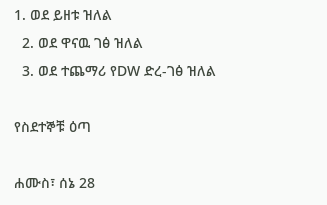1. ወደ ይዘቱ ዝለል
  2. ወደ ዋናዉ ገፅ ዝለል
  3. ወደ ተጨማሪ የDW ድረ-ገፅ ዝለል

የስደተኞቹ ዕጣ

ሐሙስ፣ ሰኔ 28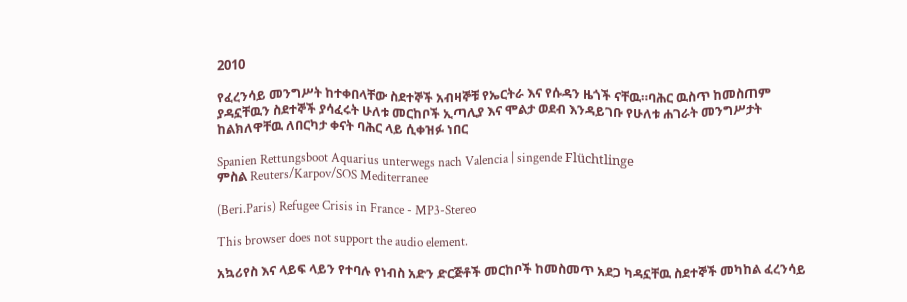2010

የፈረንሳይ መንግሥት ከተቀበላቸው ስደተኞች አብዛኞቹ የኤርትራ እና የሱዳን ዜጎች ናቸዉ።ባሕር ዉስጥ ከመስጠም ያዳኗቸዉን ስደተኞች ያሳፈሩት ሁለቱ መርከቦች ኢጣሊያ እና ሞልታ ወደብ እንዳይገቡ የሁለቱ ሐገራት መንግሥታት ከልክለዋቸዉ ለበርካታ ቀናት ባሕር ላይ ሲቀዝፉ ነበር

Spanien Rettungsboot Aquarius unterwegs nach Valencia | singende Flüchtlinge
ምስል Reuters/Karpov/SOS Mediterranee

(Beri.Paris) Refugee Crisis in France - MP3-Stereo

This browser does not support the audio element.

አኳሪየስ እና ላይፍ ላይን የተባሉ የነብስ አድን ድርጅቶች መርከቦች ከመስመጥ አደጋ ካዳኗቸዉ ስደተኞች መካከል ፈረንሳይ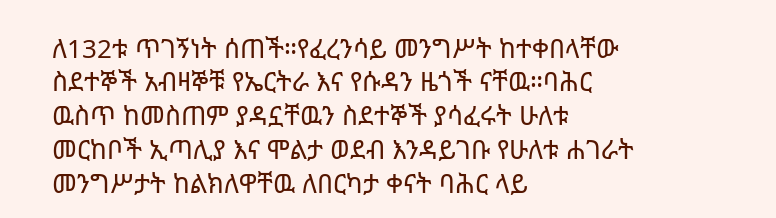ለ132ቱ ጥገኝነት ሰጠች።የፈረንሳይ መንግሥት ከተቀበላቸው ስደተኞች አብዛኞቹ የኤርትራ እና የሱዳን ዜጎች ናቸዉ።ባሕር ዉስጥ ከመስጠም ያዳኗቸዉን ስደተኞች ያሳፈሩት ሁለቱ መርከቦች ኢጣሊያ እና ሞልታ ወደብ እንዳይገቡ የሁለቱ ሐገራት መንግሥታት ከልክለዋቸዉ ለበርካታ ቀናት ባሕር ላይ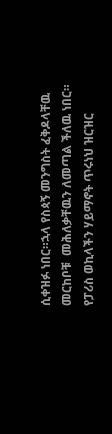ሲቀዝፉ ነበር።ኋላ የስጳኝ መንግስት ፈቅዶላቸዉ መርከቦቹ  መሕለቃቸዉን ለመጣል ችለዉ ነበር። የፓሪስ ወኪላችን ሃይማኖት ጥሩነህ ዝርዝር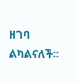ዘገባ ልካልናለች።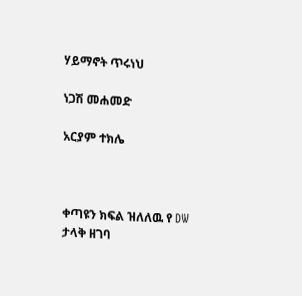ሃይማኖት ጥሩነህ

ነጋሽ መሐመድ

አርያም ተክሌ



ቀጣዩን ክፍል ዝለለዉ የ DW ታላቅ ዘገባ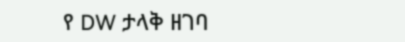የ DW ታላቅ ዘገባ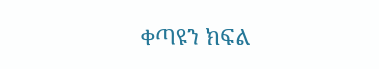ቀጣዩን ክፍል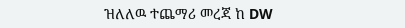ዝለለዉ ተጨማሪ መረጃ ከ DW